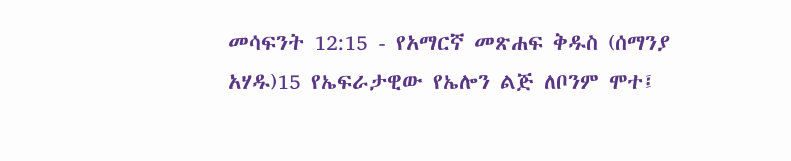መሳፍንት 12:15 - የአማርኛ መጽሐፍ ቅዱስ (ሰማንያ አሃዱ)15 የኤፍራታዊው የኤሎን ልጅ ለቦንም ሞተ፤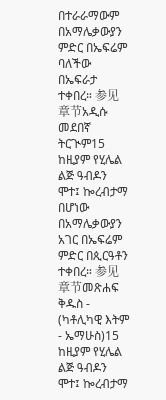በተራራማውም በአማሌቃውያን ምድር በኤፍሬም ባለችው በኤፍራታ ተቀበረ። 参见章节አዲሱ መደበኛ ትርጒም15 ከዚያም የሂሌል ልጅ ዓብዶን ሞተ፤ ኰረብታማ በሆነው በአማሌቃውያን አገር በኤፍሬም ምድር በጲርዓቶን ተቀበረ። 参见章节መጽሐፍ ቅዱስ - (ካቶሊካዊ እትም - ኤማሁስ)15 ከዚያም የሂሌል ልጅ ዓብዶን ሞተ፤ ኰረብታማ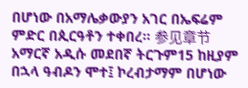በሆነው በአማሌቃውያን አገር በኤፍሬም ምድር በጲርዓቶን ተቀበረ። 参见章节አማርኛ አዲሱ መደበኛ ትርጉም15 ከዚያም በኋላ ዓብዶን ሞተ፤ ኮረብታማም በሆነው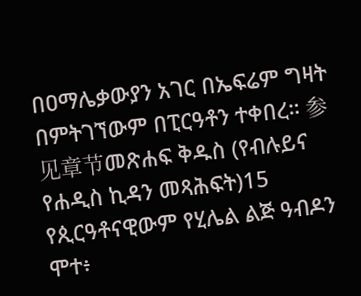በዐማሌቃውያን አገር በኤፍሬም ግዛት በምትገኘውም በፒርዓቶን ተቀበረ። 参见章节መጽሐፍ ቅዱስ (የብሉይና የሐዲስ ኪዳን መጻሕፍት)15 የጲርዓቶናዊውም የሂሌል ልጅ ዓብዶን ሞተ፥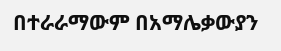በተራራማውም በአማሌቃውያን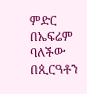ምድር በኤፍሬም ባለችው በጲርዓቶን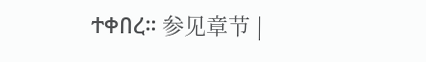ተቀበረ። 参见章节 |